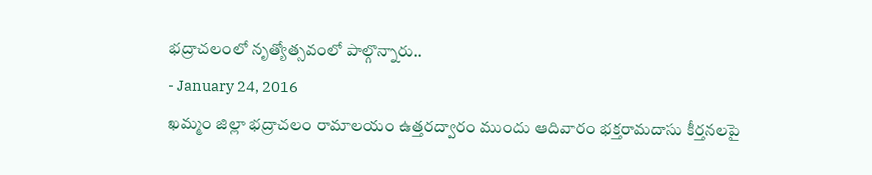భద్రాచలంలో నృత్యోత్సవంలో పాల్గొన్నారు..
- January 24, 2016
ఖమ్మం జిల్లా భద్రాచలం రామాలయం ఉత్తరద్వారం ముందు ఆదివారం భక్తరామదాసు కీర్తనలపై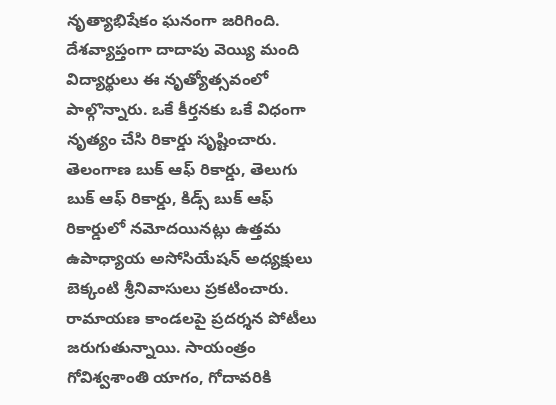నృత్యాభిషేకం ఘనంగా జరిగింది. దేశవ్యాప్తంగా దాదాపు వెయ్యి మంది విద్యార్థులు ఈ నృత్యోత్సవంలో పాల్గొన్నారు. ఒకే కీర్తనకు ఒకే విధంగా నృత్యం చేసి రికార్డు సృష్టించారు. తెలంగాణ బుక్ ఆఫ్ రికార్డు, తెలుగు బుక్ ఆఫ్ రికార్డు, కిడ్స్ బుక్ ఆఫ్ రికార్డులో నమోదయినట్లు ఉత్తమ ఉపాధ్యాయ అసోసియేషన్ అధ్యక్షులు బెక్కంటి శ్రీనివాసులు ప్రకటించారు. రామాయణ కాండలపై ప్రదర్శన పోటీలు జరుగుతున్నాయి. సాయంత్రం గోవిశ్వశాంతి యాగం, గోదావరికి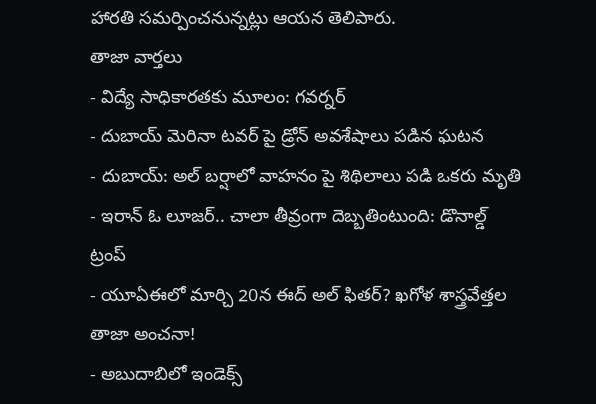హారతి సమర్పించనున్నట్లు ఆయన తెలిపారు.
తాజా వార్తలు
- విద్యే సాధికారతకు మూలం: గవర్నర్
- దుబాయ్ మెరినా టవర్ పై డ్రోన్ అవశేషాలు పడిన ఘటన
- దుబాయ్: అల్ బర్షాలో వాహనం పై శిథిలాలు పడి ఒకరు మృతి
- ఇరాన్ ఓ లూజర్.. చాలా తీవ్రంగా దెబ్బతింటుంది: డొనాల్డ్ ట్రంప్
- యూఏఈలో మార్చి 20న ఈద్ అల్ ఫితర్? ఖగోళ శాస్త్రవేత్తల తాజా అంచనా!
- అబుదాబిలో ఇండెక్స్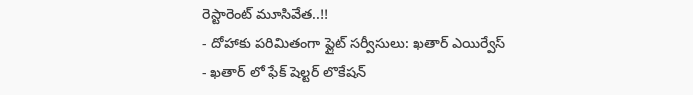రెస్టారెంట్ మూసివేత..!!
- దోహాకు పరిమితంగా ఫ్లైట్ సర్వీసులు: ఖతార్ ఎయిర్వేస్
- ఖతార్ లో ఫేక్ షెల్టర్ లొకేషన్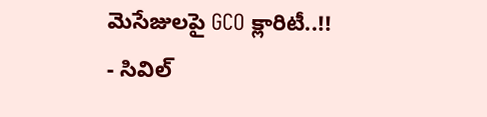మెసేజులపై GCO క్లారిటీ..!!
- సివిల్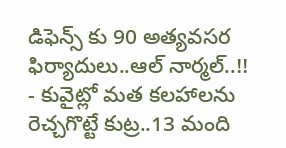డిఫెన్స్ కు 90 అత్యవసర ఫిర్యాదులు..ఆల్ నార్మల్..!!
- కువైట్లో మత కలహాలను రెచ్చగొట్టే కుట్ర..13 మంది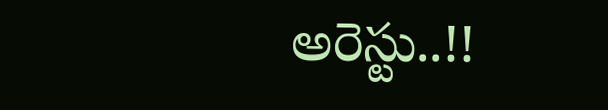అరెస్టు..!!